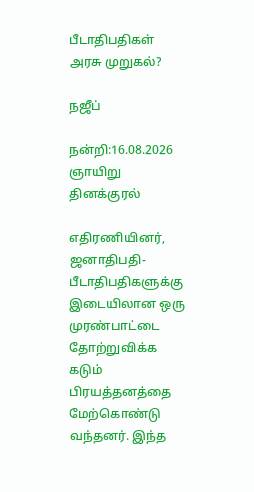பீடாதிபதிகள் அரசு முறுகல்?

நஜீப்

நன்றி:16.08.2026 ஞாயிறு தினக்குரல்

எதிரணியினர், ஜனாதிபதி-பீடாதிபதிகளுக்கு இடையிலான ஒரு முரண்பாட்டை தோற்றுவிக்க கடும் பிரயத்தனத்தை மேற்கொண்டு வந்தனர். இந்த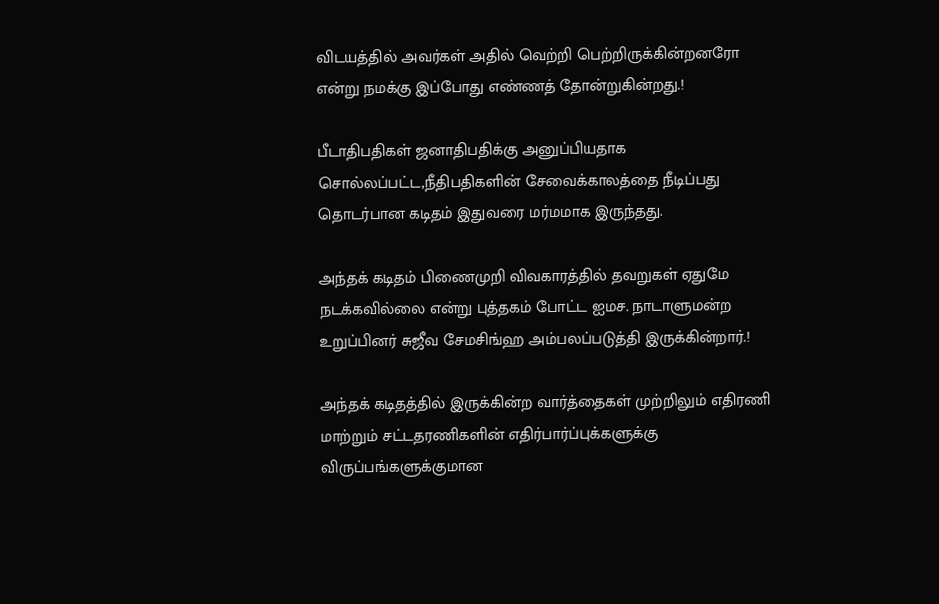விடயத்தில் அவர்கள் அதில் வெற்றி பெற்றிருக்கின்றனரோ என்று நமக்கு இப்போது எண்ணத் தோன்றுகின்றது.!

பீடாதிபதிகள் ஜனாதிபதிக்கு அனுப்பியதாக சொல்லப்பட்ட,நீதிபதிகளின் சேவைக்காலத்தை நீடிப்பது தொடர்பான கடிதம் இதுவரை மர்மமாக இருந்தது.

அந்தக் கடிதம் பிணைமுறி விவகாரத்தில் தவறுகள் ஏதுமே நடக்கவில்லை என்று புத்தகம் போட்ட ஐமச. நாடாளுமன்ற உறுப்பினர் சுஜீவ சேமசிங்ஹ அம்பலப்படுத்தி இருக்கின்றார்.!

அந்தக் கடிதத்தில் இருக்கின்ற வார்த்தைகள் முற்றிலும் எதிரணி மாற்றும் சட்டதரணிகளின் எதிர்பார்ப்புக்களுக்கு விருப்பங்களுக்குமான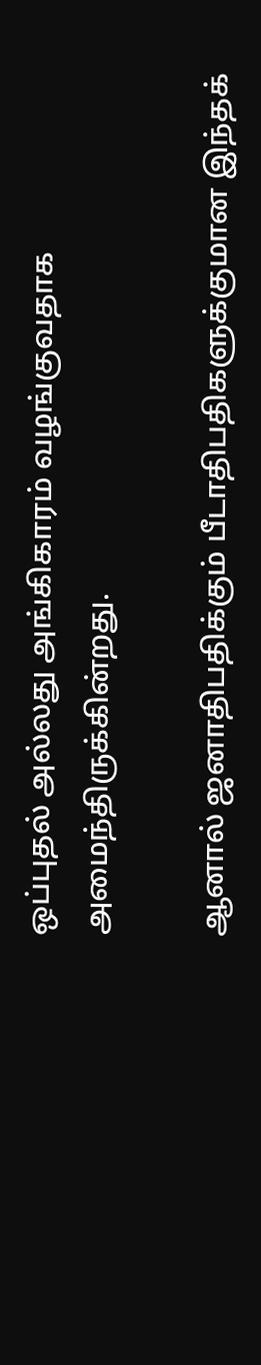ஒப்புதல் அல்லது அங்கிகாரம் வழங்குவதாக அமைந்திருக்கின்றது.

ஆனால் ஜனாதிபதிக்கும் பீடாதிபதிகளுக்குமான இந்தக்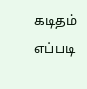கடிதம் எப்படி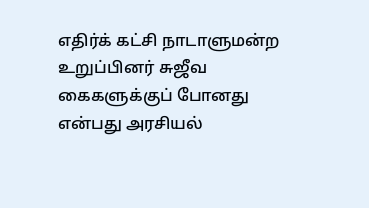எதிர்க் கட்சி நாடாளுமன்ற உறுப்பினர் சுஜீவ கைகளுக்குப் போனது என்பது அரசியல்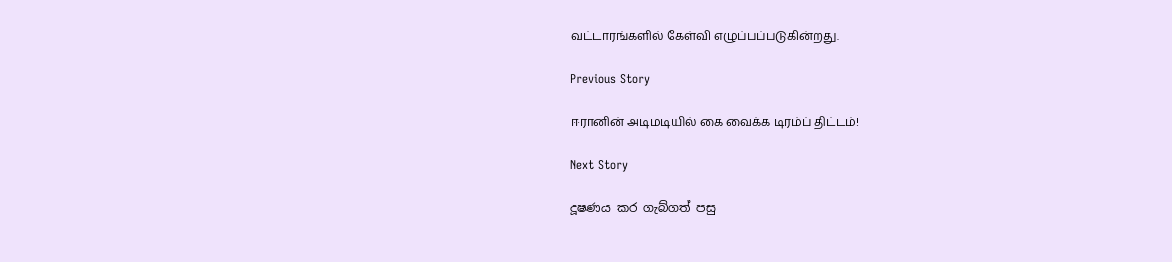வட்டாரங்களில் கேள்வி எழுப்பப்படுகின்றது.

Previous Story

ஈரானின் அடிமடியில் கை வைக்க டிரம்ப் திட்டம்!

Next Story

දූෂණය කර ගැබ්ගත් පසු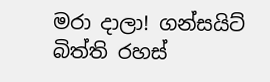මරා දාලා! ගන්සයිට් බිත්ති රහස්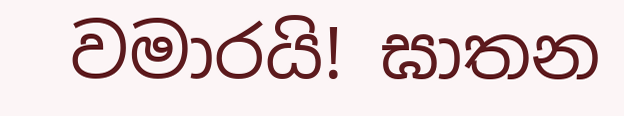වමාරයි! ඝාතන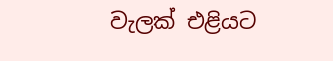වැලක් එළියට